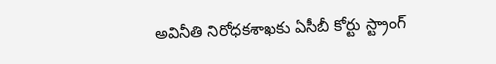అవినీతి నిరోధకశాఖకు ఏసీబీ కోర్టు స్ట్రాంగ్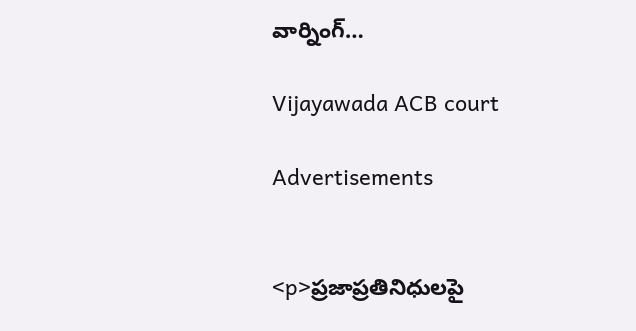వార్నింగ్…

Vijayawada ACB court

Advertisements


<p>ప్రజాప్రతినిధులపై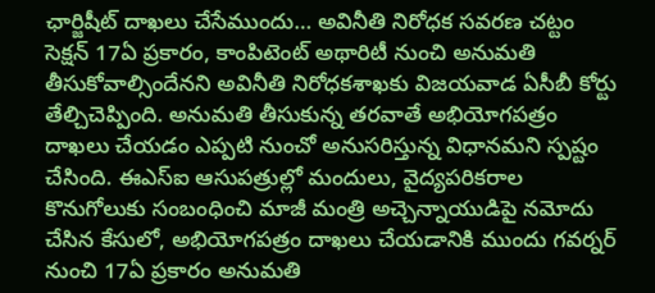ఛార్జిషీట్‌ దాఖలు చేసేముందు… అవినీతి నిరోధక సవరణ చట్టం సెక్షన్‌ 17ఏ ప్రకారం, కాంపిటెంట్‌ అథారిటీ నుంచి అనుమతి తీసుకోవాల్సిందేనని అవినీతి నిరోధకశాఖకు విజయవాడ ఏసీబీ కోర్టు తేల్చిచెప్పింది. అనుమతి తీసుకున్న తరవాతే అభియోగపత్రం దాఖలు చేయడం ఎప్పటి నుంచో అనుసరిస్తున్న విధానమని స్పష్టం చేసింది. ఈఎస్‌ఐ ఆసుపత్రుల్లో మందులు, వైద్యపరికరాల కొనుగోలుకు సంబంధించి మాజీ మంత్రి అచ్చెన్నాయుడిపై నమోదు చేసిన కేసులో, అభియోగపత్రం దాఖలు చేయడానికి ముందు గవర్నర్ నుంచి 17ఏ ప్రకారం అనుమతి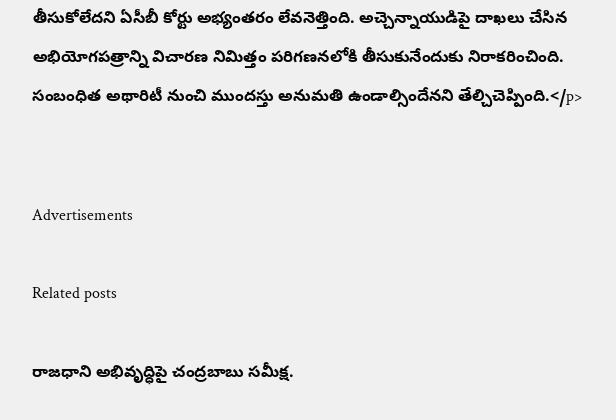తీసుకోలేదని ఏసీబీ కోర్టు అభ్యంతరం లేవనెత్తింది. అచ్చెన్నాయుడిపై దాఖలు చేసిన అభియోగపత్రాన్ని విచారణ నిమిత్తం పరిగణనలోకి తీసుకునేందుకు నిరాకరించింది. సంబంధిత అథారిటీ నుంచి ముందస్తు అనుమతి ఉండాల్సిందేనని తేల్చిచెప్పింది.</p>


Advertisements

Related posts

రాజధాని అభివృద్ధిపై చంద్రబాబు సమీక్ష.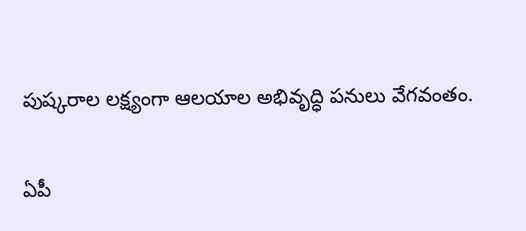పుష్కరాల లక్ష్యంగా ఆలయాల అభివృద్ధి పనులు వేగవంతం.

ఏపీ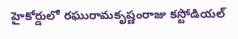హైకోర్డులో రఘురామకృష్ణంరాజు కస్టోడియల్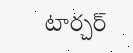టార్చర్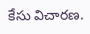కేసు విచారణ.